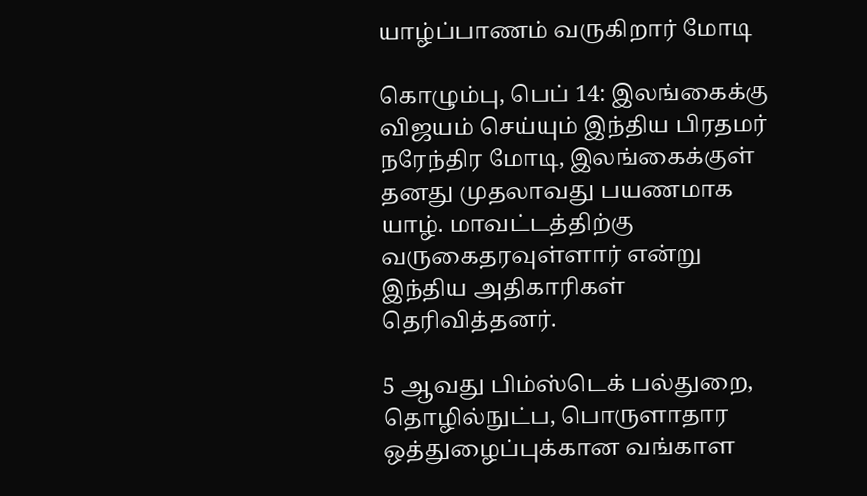யாழ்ப்பாணம் வருகிறார் மோடி

கொழும்பு, பெப் 14: இலங்கைக்கு விஜயம் செய்யும் இந்திய பிரதமர் நரேந்திர மோடி, இலங்கைக்குள் தனது முதலாவது பயணமாக யாழ். மாவட்டத்திற்கு வருகைதரவுள்ளார் என்று இந்திய அதிகாரிகள் தெரிவித்தனர்.

5 ஆவது பிம்ஸ்டெக் பல்துறை, தொழில்நுட்ப, பொருளாதார ஒத்துழைப்புக்கான வங்காள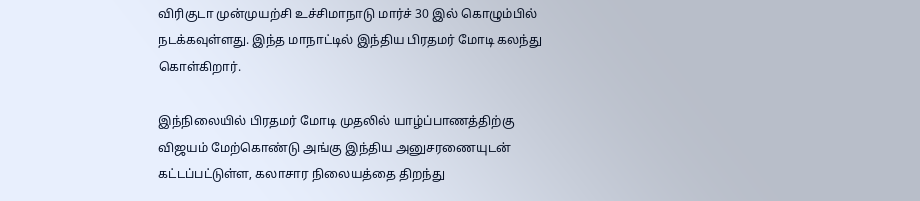விரிகுடா முன்முயற்சி உச்சிமாநாடு மார்ச் 30 இல் கொழும்பில் நடக்கவுள்ளது. இந்த மாநாட்டில் இந்திய பிரதமர் மோடி கலந்து கொள்கிறார்.

இந்நிலையில் பிரதமர் மோடி முதலில் யாழ்ப்பாணத்திற்கு விஜயம் மேற்கொண்டு அங்கு இந்திய அனுசரணையுடன் கட்டப்பட்டுள்ள, கலாசார நிலையத்தை திறந்து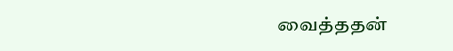வைத்ததன்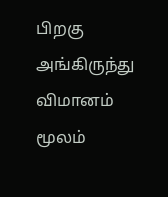பிறகு அங்கிருந்து விமானம் மூலம்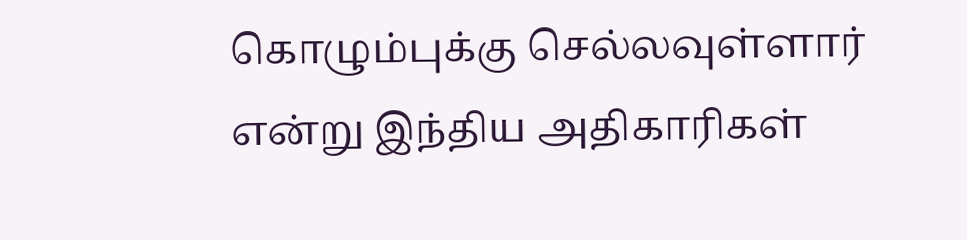கொழும்புக்கு செல்லவுள்ளார் என்று இந்திய அதிகாரிகள்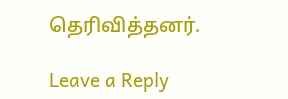தெரிவித்தனர்.

Leave a Reply